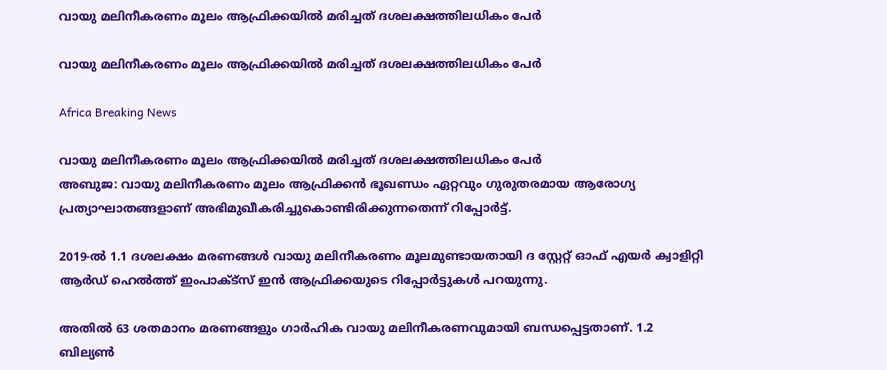വായു മലിനീകരണം മൂലം ആഫ്രിക്കയില്‍ മരിച്ചത് ദശലക്ഷത്തിലധികം പേര്‍

വായു മലിനീകരണം മൂലം ആഫ്രിക്കയില്‍ മരിച്ചത് ദശലക്ഷത്തിലധികം പേര്‍

Africa Breaking News

വായു മലിനീകരണം മൂലം ആഫ്രിക്കയില്‍ മരിച്ചത് ദശലക്ഷത്തിലധികം പേര്‍
അബുജ: വായു മലിനീകരണം മൂലം ആഫ്രിക്കന്‍ ഭൂഖണ്ഡം ഏറ്റവും ഗുരുതരമായ ആരോഗ്യ പ്രത്യാഘാതങ്ങളാണ് അഭിമുഖീകരിച്ചുകൊണ്ടിരിക്കുന്നതെന്ന് റിപ്പോര്‍ട്ട്.

2019-ല്‍ 1.1 ദശലക്ഷം മരണങ്ങള്‍ വായു മലിനീകരണം മൂലമുണ്ടായതായി ദ സ്റ്റേറ്റ് ഓഫ് എയര്‍ ക്വാളിറ്റി ആര്‍ഡ് ഹെല്‍ത്ത് ഇംപാക്ട്സ് ഇന്‍ ആഫ്രിക്കയുടെ റിപ്പോര്‍ട്ടുകള്‍ പറയുന്നു.

അതില്‍ 63 ശതമാനം മരണങ്ങളും ഗാര്‍ഹിക വായു മലിനീകരണവുമായി ബന്ധപ്പെട്ടതാണ്. 1.2 ബില്യണ്‍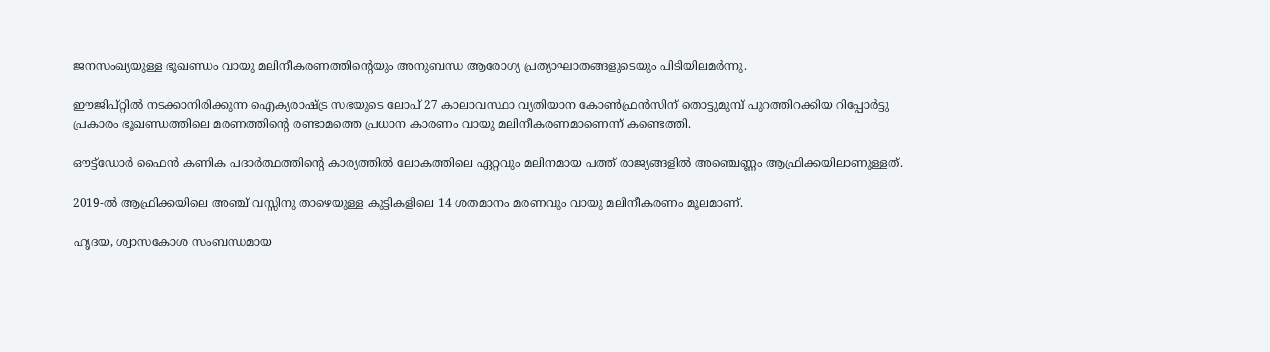ജനസംഖ്യയുള്ള ഭൂഖണ്ഡം വായു മലിനീകരണത്തിന്റെയും അനുബന്ധ ആരോഗ്യ പ്രത്യാഘാതങ്ങളുടെയും പിടിയിലമര്‍ന്നു.

ഈജിപ്റ്റില്‍ നടക്കാനിരിക്കുന്ന ഐക്യരാഷ്ട്ര സഭയുടെ ലോപ് 27 കാലാവസ്ഥാ വ്യതിയാന കോണ്‍ഫ്രന്‍സിന് തൊട്ടുമുമ്പ് പുറത്തിറക്കിയ റിപ്പോര്‍ട്ടു പ്രകാരം ഭൂഖണ്ഡത്തിലെ മരണത്തിന്റെ രണ്ടാമത്തെ പ്രധാന കാരണം വായു മലിനീകരണമാണെന്ന് കണ്ടെത്തി.

ഔട്ട്ഡോര്‍ ഫൈന്‍ കണിക പദാര്‍ത്ഥത്തിന്റെ കാര്യത്തില്‍ ലോകത്തിലെ ഏറ്റവും മലിനമായ പത്ത് രാജ്യങ്ങളില്‍ അഞ്ചെണ്ണം ആഫ്രിക്കയിലാണുള്ളത്.

2019-ല്‍ ആഫ്രിക്കയിലെ അഞ്ച് വസ്സിനു താഴെയുള്ള കുട്ടികളിലെ 14 ശതമാനം മരണവും വായു മലിനീകരണം മൂലമാണ്.

ഹൃദയ, ശ്വാസകോശ സംബന്ധമായ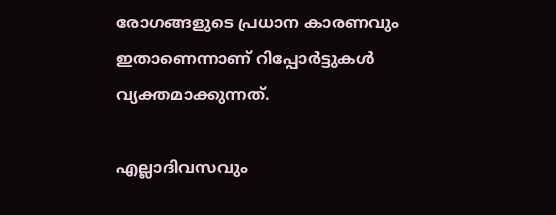രോഗങ്ങളുടെ പ്രധാന കാരണവും ഇതാണെന്നാണ് റിപ്പോര്‍ട്ടുകള്‍ വ്യക്തമാക്കുന്നത്.

എല്ലാദിവസവും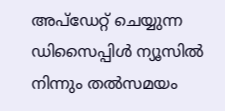അപ്ഡേറ്റ് ചെയ്യുന്ന ഡിസൈപ്പിൾ ന്യൂസിൽ നിന്നും തൽസമയം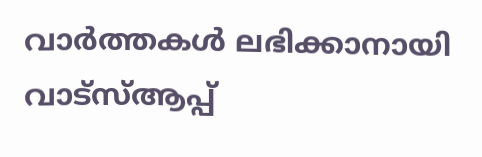വാർത്തകൾ ലഭിക്കാനായി വാട്സ്ആപ്പ്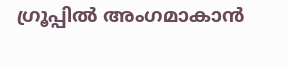ഗ്രൂപ്പിൽ അംഗമാകാൻ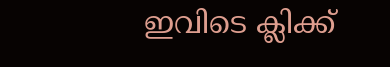ഇവിടെ ക്ലിക്ക്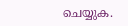ചെയ്യുക.